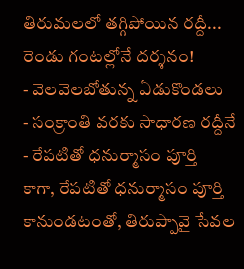తిరుమలలో తగ్గిపోయిన రద్దీ... రెండు గంటల్లోనే దర్శనం!
- వెలవెలబోతున్న ఏడుకొండలు
- సంక్రాంతి వరకు సాధారణ రద్దీనే
- రేపటితో ధనుర్మాసం పూర్తి
కాగా, రేపటితో ధనుర్మాసం పూర్తి కానుండటంతో, తిరుప్పావై సేవల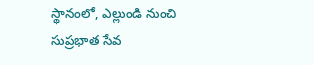స్థానంలో, ఎల్లుండి నుంచి సుప్రభాత సేవ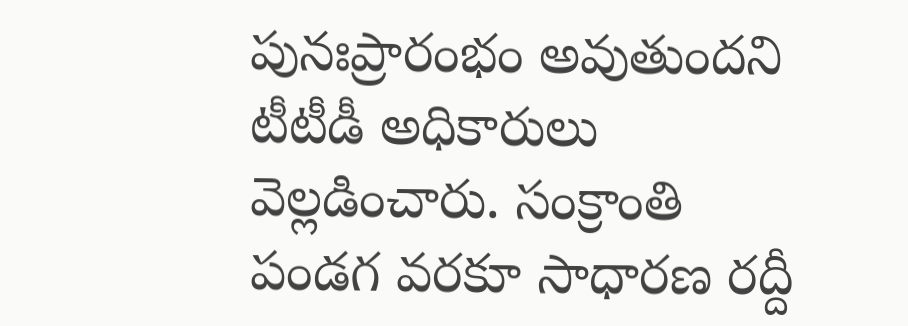పునఃప్రారంభం అవుతుందని టీటీడీ అధికారులు వెల్లడించారు. సంక్రాంతి పండగ వరకూ సాధారణ రద్దీ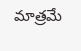మాత్రమే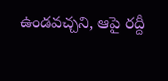ఉండవచ్చని, ఆపై రద్దీ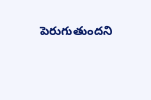పెరుగుతుందని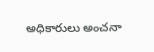అధికారులు అంచనా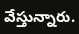వేస్తున్నారు.